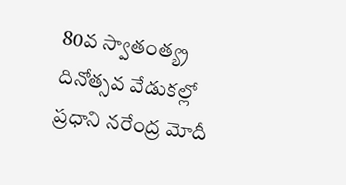80వ స్వాతంత్య్ర దినోత్సవ వేడుకల్లో ప్రధాని నరేంద్ర మోదీ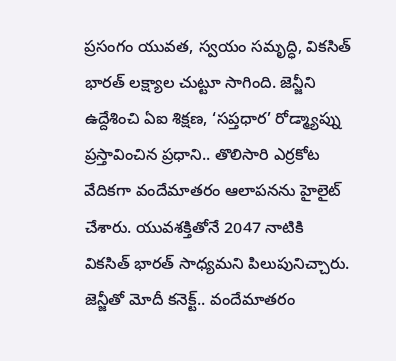ప్రసంగం యువత, స్వయం సమృద్ధి, వికసిత్ భారత్ లక్ష్యాల చుట్టూ సాగింది. జెన్జీని ఉద్దేశించి ఏఐ శిక్షణ, ‘సప్తధార’ రోడ్మ్యాప్ను ప్రస్తావించిన ప్రధాని.. తొలిసారి ఎర్రకోట వేదికగా వందేమాతరం ఆలాపనను హైలైట్ చేశారు. యువశక్తితోనే 2047 నాటికి వికసిత్ భారత్ సాధ్యమని పిలుపునిచ్చారు. జెన్జీతో మోదీ కనెక్ట్.. వందేమాతరం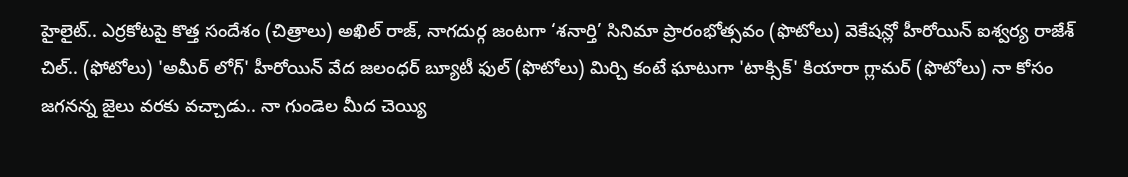హైలైట్.. ఎర్రకోటపై కొత్త సందేశం (చిత్రాలు) అఖిల్ రాజ్, నాగదుర్గ జంటగా ‘శనార్తి’ సినిమా ప్రారంభోత్సవం (ఫొటోలు) వెకేషన్లో హీరోయిన్ ఐశ్వర్య రాజేశ్ చిల్.. (ఫోటోలు) 'అమీర్ లోగ్' హీరోయిన్ వేద జలంధర్ బ్యూటీ ఫుల్ (ఫొటోలు) మిర్చి కంటే ఘాటుగా 'టాక్సిక్' కియారా గ్లామర్ (ఫొటోలు) నా కోసం జగనన్న జైలు వరకు వచ్చాడు.. నా గుండెల మీద చెయ్యి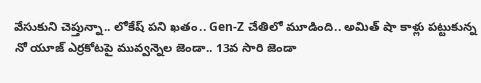వేసుకుని చెప్తున్నా.. లోకేష్ పని ఖతం.. Gen-Z చేతిలో మూడింది.. అమిత్ షా కాళ్లు పట్టుకున్న నో యూజ్ ఎర్రకోటపై మువ్వన్నెల జెండా.. 13వ సారి జెండా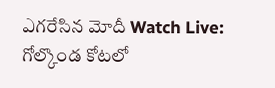ఎగరేసిన మోదీ Watch Live: గోల్కొండ కోటలో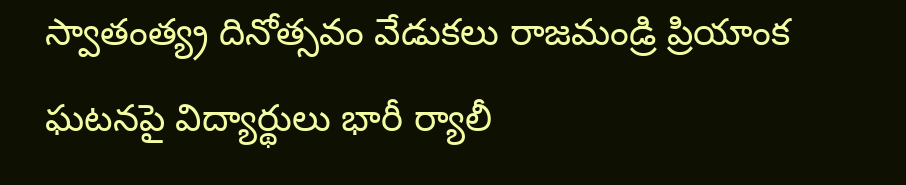స్వాతంత్య్ర దినోత్సవం వేడుకలు రాజమండ్రి ప్రియాంక ఘటనపై విద్యార్థులు భారీ ర్యాలీ